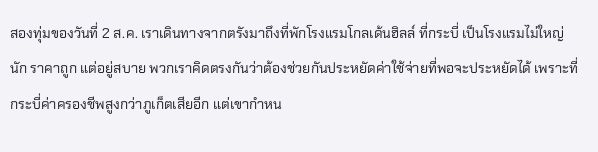สองทุ่มของวันที่ 2 ส.ค. เราเดินทางจากตรังมาถึงที่พักโรงแรมโกลเด้นฮิลล์ ที่กระบี่ เป็นโรงแรมไม่ใหญ่นัก ราคาถูก แต่อยู่สบาย พวกเราคิดตรงกันว่าต้องช่วยกันประหยัดค่าใช้จ่ายที่พอจะประหยัดได้ เพราะที่กระบี่ค่าครองชีพสูงกว่าภูเก็ตเสียอีก แต่เขากำหน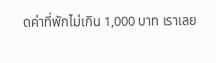ดค่าที่พักไม่เกิน 1,000 บาท เราเลย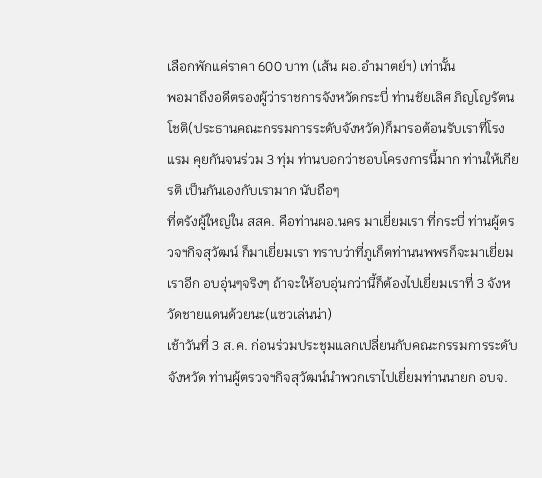เลือกพักแค่ราคา 600 บาท (เส้น ผอ.อำมาตย์ฯ) เท่านั้น
พอมาถึงอดีตรองผู้ว่าราชการจังหวัดกระบี่ ท่านชัยเลิศ ภิญโญรัตนโชติ(ประธานคณะกรรมการระดับจังหวัด)ก็มารอต้อนรับเราที่โรงแรม คุยกันจนร่วม 3 ทุ่ม ท่านบอกว่าชอบโครงการนี้มาก ท่านให้เกียรติ เป็นกันเองกับเรามาก นับถือๆ
ที่ตรังผู้ใหญ่ใน สสค. คือท่านผอ.นคร มาเยี่ยมเรา ที่กระบี่ ท่านผู้ตรวจฯกิจสุวัฒน์ ก็มาเยี่ยมเรา ทราบว่าที่ภูเก็ตท่านนพพรก็จะมาเยี่ยมเราอีก อบอุ่นๆจริงๆ ถ้าจะให้อบอุ่นกว่านี้ก็ต้องไปเยี่ยมเราที่ 3 จังหวัดชายแดนด้วยนะ(แซวเล่นน่า)
เช้าวันที่ 3 ส.ค. ก่อนร่วมประชุมแลกเปลี่ยนกับคณะกรรมการระดับจังหวัด ท่านผู้ตรวจฯกิจสุวัฒน์นำพวกเราไปเยี่ยมท่านนายก อบจ.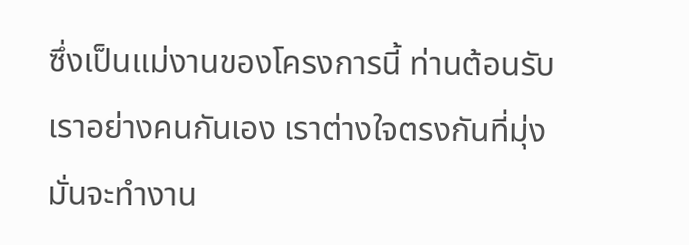ซึ่งเป็นแม่งานของโครงการนี้ ท่านต้อนรับเราอย่างคนกันเอง เราต่างใจตรงกันที่มุ่งมั่นจะทำงาน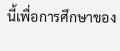นี้เพื่อการศึกษาของ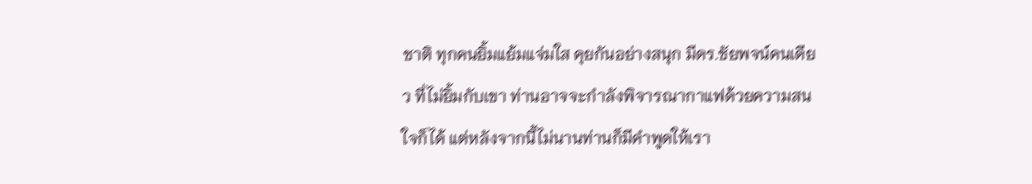ชาติ ทุกคนยิ้มแย้มแจ่มใส คุยกันอย่างสนุก มีดร.ชัยพจน์คนเดียว ที่ไม่ยิ้มกับเขา ท่านอาจจะกำลังพิจารณากาแฟด้วยความสนใจก็ได้ แต่หลังจากนี้ไม่นานท่านก็มีคำพูดให้เรา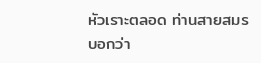หัวเราะตลอด ท่านสายสมรบอกว่า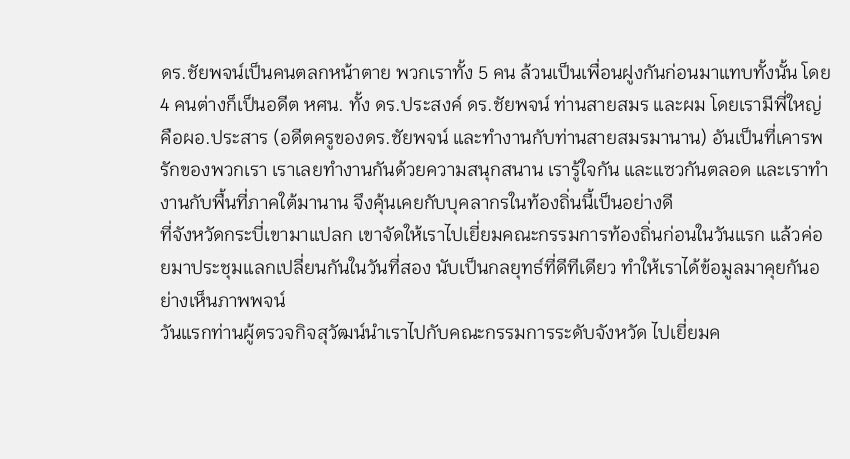ดร.ชัยพจน์เป็นคนตลกหน้าตาย พวกเราทั้ง 5 คน ล้วนเป็นเพื่อนฝูงกันก่อนมาแทบทั้งนั้น โดย 4 คนต่างก็เป็นอดีต หศน. ทั้ง ดร.ประสงค์ ดร.ชัยพจน์ ท่านสายสมร และผม โดยเรามีพี่ใหญ่ คือผอ.ประสาร (อดีตครูของดร.ชัยพจน์ และทำงานกับท่านสายสมรมานาน) อันเป็นที่เคารพรักของพวกเรา เราเลยทำงานกันด้วยความสนุกสนาน เรารู้ใจกัน และแซวกันตลอด และเราทำงานกับพื้นที่ภาคใต้มานาน จึงคุ้นเคยกับบุคลากรในท้องถิ่นนี้เป็นอย่างดี
ที่จังหวัดกระบี่เขามาแปลก เขาจัดให้เราไปเยี่ยมคณะกรรมการท้องถิ่นก่อนในวันแรก แล้วค่อยมาประชุมแลกเปลี่ยนกันในวันที่สอง นับเป็นกลยุทธ์ที่ดีทีเดียว ทำให้เราได้ข้อมูลมาคุยกันอย่างเห็นภาพพจน์
วันแรกท่านผู้ตรวจกิจสุวัฒน์นำเราไปกับคณะกรรมการระดับจังหวัด ไปเยี่ยมค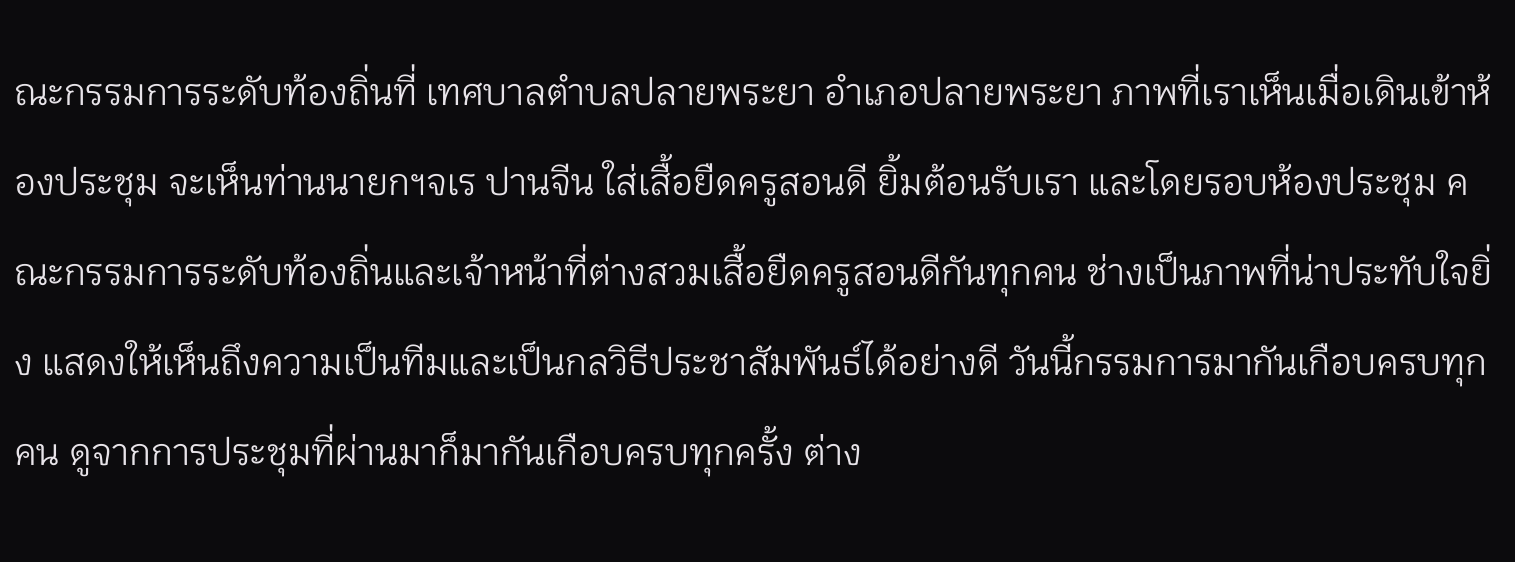ณะกรรมการระดับท้องถิ่นที่ เทศบาลตำบลปลายพระยา อำเภอปลายพระยา ภาพที่เราเห็นเมื่อเดินเข้าห้องประชุม จะเห็นท่านนายกฯจเร ปานจีน ใส่เสื้อยืดครูสอนดี ยิ้มต้อนรับเรา และโดยรอบห้องประชุม คณะกรรมการระดับท้องถิ่นและเจ้าหน้าที่ต่างสวมเสื้อยืดครูสอนดีกันทุกคน ช่างเป็นภาพที่น่าประทับใจยิ่ง แสดงให้เห็นถึงความเป็นทีมและเป็นกลวิธีประชาสัมพันธ์ได้อย่างดี วันนี้กรรมการมากันเกือบครบทุกคน ดูจากการประชุมที่ผ่านมาก็มากันเกือบครบทุกครั้ง ต่าง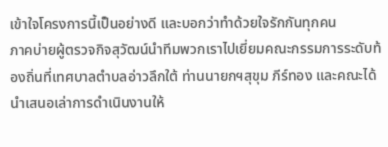เข้าใจโครงการนี้เป็นอย่างดี และบอกว่าทำด้วยใจรักกันทุกคน
ภาคบ่ายผู้ตรวจกิจสุวัฒน์นำทีมพวกเราไปเยี่ยมคณะกรรมการระดับท้องถิ่นที่เทศบาลตำบลอ่าวลึกใต้ ท่านนายกฯสุขุม ภีร์ทอง และคณะได้นำเสนอเล่าการดำเนินงานให้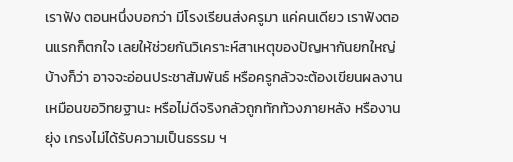เราฟัง ตอนหนึ่งบอกว่า มีโรงเรียนส่งครูมา แค่คนเดียว เราฟังตอนแรกก็ตกใจ เลยให้ช่วยกันวิเคราะห์สาเหตุของปัญหากันยกใหญ่ บ้างก็ว่า อาจจะอ่อนประชาสัมพันธ์ หรือครูกลัวจะต้องเขียนผลงานเหมือนขอวิทยฐานะ หรือไม่ดีจริงกลัวถูกทักท้วงภายหลัง หรืองานยุ่ง เกรงไม่ได้รับความเป็นธรรม ฯ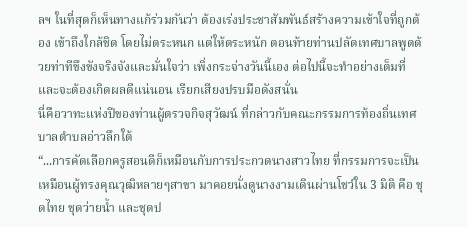ลฯ ในที่สุดก็เห็นทางแก้ร่วมกันว่า ต้องเร่งประชาสัมพันธ์สร้างความเข้าใจที่ถูกต้อง เข้าถึงใกล้ชิด โดยไม่ตระหนก แต่ให้ตระหนัก ตอนท้ายท่านปลัดเทศบาลพูดด้วยท่าทีขึงขังจริงจังและมั่นใจว่า เพิ่งกระจ่างวันนี้เอง ต่อไปนี้จะทำอย่างเต็มที่และจะต้องเกิดผลดีแน่นอน เรียกเสียงปรบมือดังสนั่น
นี่คือวาทะแห่งปีของท่านผู้ตรวจกิจสุวัฒน์ ที่กล่าวกับคณะกรรมการท้องถิ่นเทศบาลตำบลอ่าวลึกใต้
“...การคัดเลือกครูสอนดีก็เหมือนกับการประกวดนางสาวไทย ที่กรรมการจะเป็นเหมือนผู้ทรงคุณวุฒิหลายๆสาขา มาคอยนั่งดูนางงามเดินผ่านโชว์ใน 3 มิติ คือ ชุดไทย ชุดว่ายน้ำ และชุดป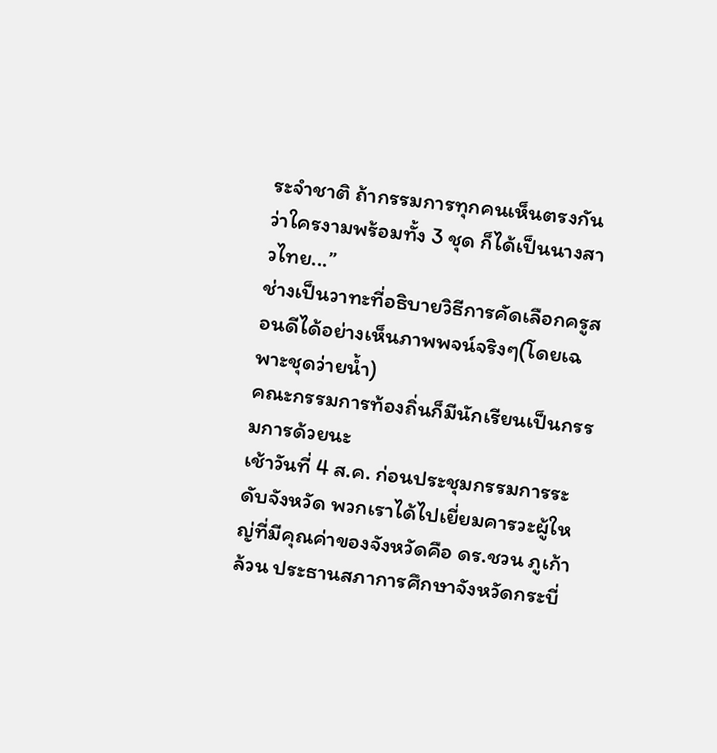ระจำชาติ ถ้ากรรมการทุกคนเห็นตรงกันว่าใครงามพร้อมทั้ง 3 ชุด ก็ได้เป็นนางสาวไทย...”
ช่างเป็นวาทะที่อธิบายวิธีการคัดเลือกครูสอนดีได้อย่างเห็นภาพพจน์จริงๆ(โดยเฉพาะชุดว่ายน้ำ)
คณะกรรมการท้องถิ่นก็มีนักเรียนเป็นกรรมการด้วยนะ
เช้าวันที่ 4 ส.ค. ก่อนประชุมกรรมการระดับจังหวัด พวกเราได้ไปเยี่ยมคารวะผู้ใหญ่ที่มีคุณค่าของจังหวัดคือ ดร.ชวน ภูเก้าล้วน ประธานสภาการศึกษาจังหวัดกระบี่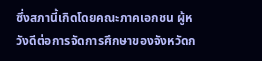ซึ่งสภานี้เกิดโดยคณะภาคเอกชน ผู้หวังดีต่อการจัดการศึกษาของจังหวัดก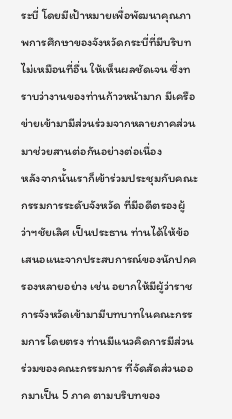ระบี่ โดยมีเป้าหมายเพื่อพัฒนาคุณภาพการศึกษาของจังหวัดกระบี่ที่มีบริบทไม่เหมือนที่อื่น ให้เห็นผลชัดเจน ซึ่งทราบว่างานของท่านก้าวหน้ามาก มีเครือข่ายเข้ามามีส่วนร่วมจากหลายภาคส่วนมาช่วยสานต่อกันอย่างต่อเนื่อง
หลังจากนั้นเราก็เข้าร่วมประชุมกับคณะกรรมการระดับจังหวัด ที่มีอดีตรองผู้ว่าฯชัยเลิศ เป็นประธาน ท่านได้ให้ข้อเสนอแนะจากประสบการณ์ของนักปกครองหลายอย่าง เช่น อยากให้มีผู้ว่าราชการจังหวัดเข้ามามีบทบาทในคณะกรรมการโดยตรง ท่านมีแนวคิดการมีส่วนร่วมของคณะกรรมการ ที่จัดสัดส่วนออกมาเป็น 5 ภาค ตามบริบทของ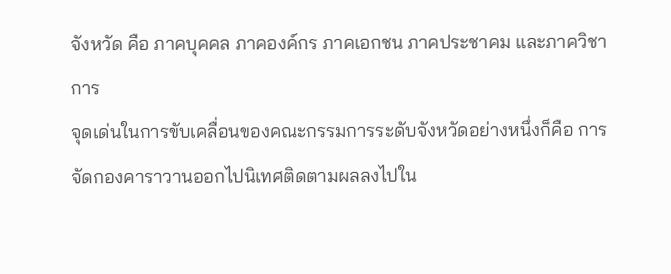จังหวัด คือ ภาคบุคคล ภาคองค์กร ภาคเอกชน ภาคประชาคม และภาควิชาการ
จุดเด่นในการขับเคลื่อนของคณะกรรมการระดับจังหวัดอย่างหนึ่งก็คือ การจัดกองคาราวานออกไปนิเทศติดตามผลลงไปใน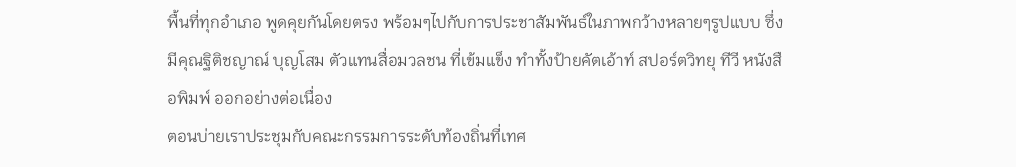พื้นที่ทุกอำเภอ พูดคุยกันโดยตรง พร้อมๆไปกับการประชาสัมพันธ์ในภาพกว้างหลายๆรูปแบบ ซึ่งมีคุณฐิติชญาณ์ บุญโสม ตัวแทนสื่อมวลชน ที่เข้มแข็ง ทำทั้งป้ายคัตเอ้าท์ สปอร์ตวิทยุ ทีวี หนังสือพิมพ์ ออกอย่างต่อเนื่อง
ตอนบ่ายเราประชุมกับคณะกรรมการระดับท้องถิ่นที่เทศ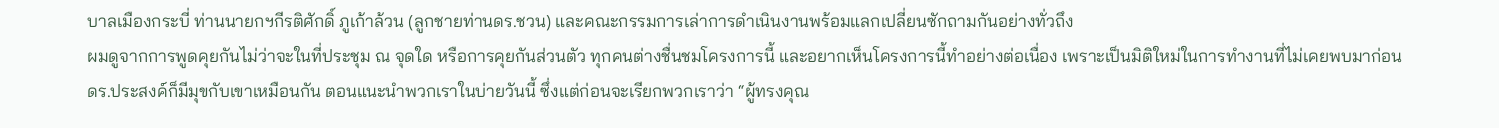บาลเมืองกระบี่ ท่านนายกฯกีรติศักดิ์ ภูเก้าล้วน (ลูกชายท่านดร.ชวน) และคณะกรรมการเล่าการดำเนินงานพร้อมแลกเปลี่ยนซักถามกันอย่างทั่วถึง
ผมดูจากการพูดคุยกันไม่ว่าจะในที่ประชุม ณ จุดใด หรือการคุยกันส่วนตัว ทุกคนต่างชื่นชมโครงการนี้ และอยากเห็นโครงการนี้ทำอย่างต่อเนื่อง เพราะเป็นมิติใหม่ในการทำงานที่ไม่เคยพบมาก่อน
ดร.ประสงค์ก็มีมุขกับเขาเหมือนกัน ตอนแนะนำพวกเราในบ่ายวันนี้ ซึ่งแต่ก่อนจะเรียกพวกเราว่า “ผู้ทรงคุณ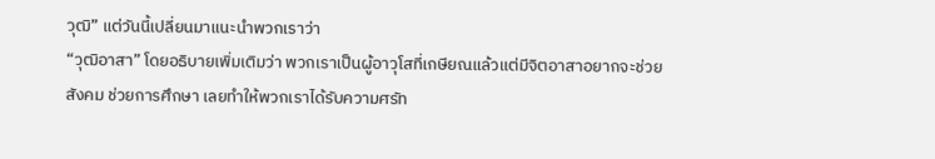วุฒิ” แต่วันนี้เปลี่ยนมาแนะนำพวกเราว่า
“วุฒิอาสา” โดยอธิบายเพิ่มเติมว่า พวกเราเป็นผู้อาวุโสที่เกษียณแล้วแต่มีจิตอาสาอยากจะช่วยสังคม ช่วยการศึกษา เลยทำให้พวกเราได้รับความศรัท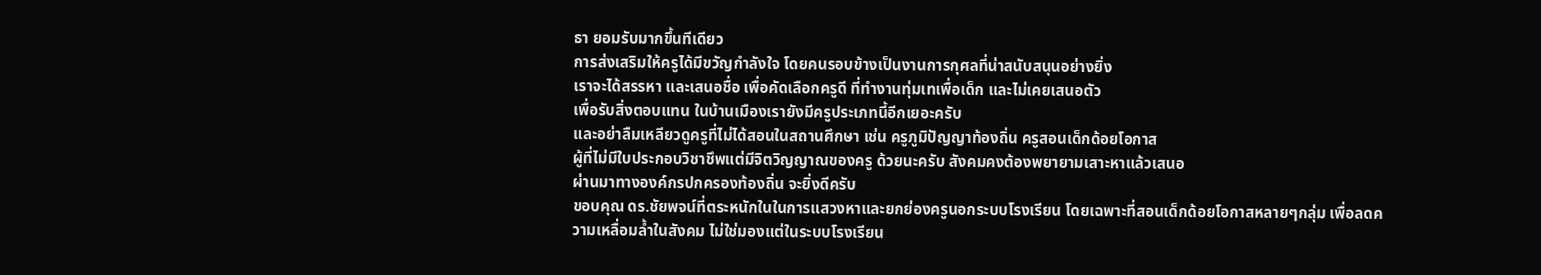ธา ยอมรับมากขึ้นทีเดียว
การส่งเสริมให้ครูได้มีขวัญกำลังใจ โดยคนรอบข้างเป็นงานการกุศลที่น่าสนับสนุนอย่างยิ่ง
เราจะได้สรรหา และเสนอชื่อ เพื่อคัดเลือกครูดี ที่ทำงานทุ่มเทเพื่อเด็ก และไม่เคยเสนอตัว
เพื่อรับสิ่งตอบแทน ในบ้านเมืองเรายังมีครูประเภทนี้อีกเยอะครับ
และอย่าลืมเหลียวดูครูที่ไม่ได้สอนในสถานศึกษา เช่น ครูภูมิปัญญาท้องถิ่น ครูสอนเด็กด้อยโอกาส
ผู้ที่ไม่มีใบประกอบวิชาชึพแต่มีจิตวิญญาณของครู ด้วยนะครับ สังคมคงต้องพยายามเสาะหาแล้วเสนอ
ผ่านมาทางองค์กรปกครองท้องถิ่น จะยิ่งดีครับ
ขอบคุณ ดร.ชัยพจน์ที่ตระหนักในในการแสวงหาและยกย่องครูนอกระบบโรงเรียน โดยเฉพาะที่สอนเด็กด้อยโอกาสหลายๆกลุ่ม เพื่อลดความเหลื่อมล้ำในสังคม ไม่ใช่มองแต่ในระบบโรงเรียน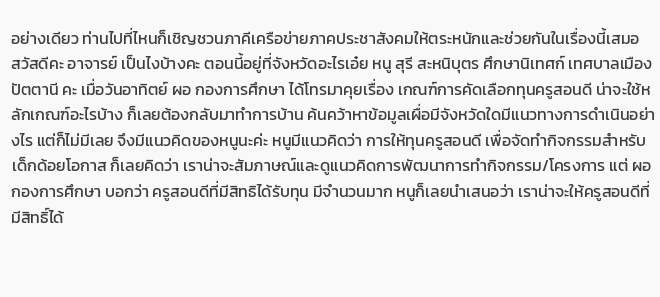อย่างเดียว ท่านไปที่ไหนก็เชิญชวนภาคีเครือข่ายภาคประชาสังคมให้ตระหนักและช่วยกันในเรื่องนี้เสมอ
สวัสดีคะ อาจารย์ เป็นไงบ้างคะ ตอนนี้อยู่ที่จังหวัดอะไรเอ๋ย หนู สุรี สะหนิบุตร ศึกษานิเทศก์ เทศบาลเมืองปัตตานี คะ เมื่อวันอาทิตย์ ผอ กองการศึกษา ได้โทรมาคุยเรื่อง เกณฑ์การคัดเลือกทุนครูสอนดี น่าจะใช้หลักเกณฑ์อะไรบ้าง ก็เลยต้องกลับมาทำการบ้าน ค้นคว้าหาข้อมูลเผื่อมีจังหวัดใดมีแนวทางการดำเนินอย่างไร แต่ก็ไม่มีเลย จึงมีแนวคิดของหนูนะค่ะ หนูมีแนวคิดว่า การให้ทุนครูสอนดี เพื่อจัดทำกิจกรรมสำหรับเด็กด้อยโอกาส ก็เลยคิดว่า เราน่าจะสัมภาษณ์และดูแนวคิดการพัฒนาการทำกิจกรรม/โครงการ แต่ ผอ กองการศึกษา บอกว่า ครูสอนดีที่มีสิทธิได้รับทุน มีจำนวนมาก หนูก็เลยนำเสนอว่า เราน่าจะให้ครูสอนดีที่มีสิทธิ์ได้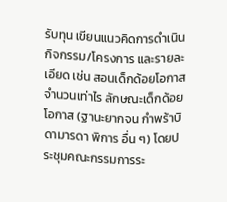รับทุน เขียนแนวคิดการดำเนินกิจกรรม/โครงการ และรายละเอียด เช่น สอนเด็กด้อยโอกาสจำนวนเท่าไร ลักษณะเด็กด้อยโอกาส (ฐานะยากจน กำพร้าบิดามารดา พิการ อื่น ๆ) โดยประชุมคณะกรรมการระ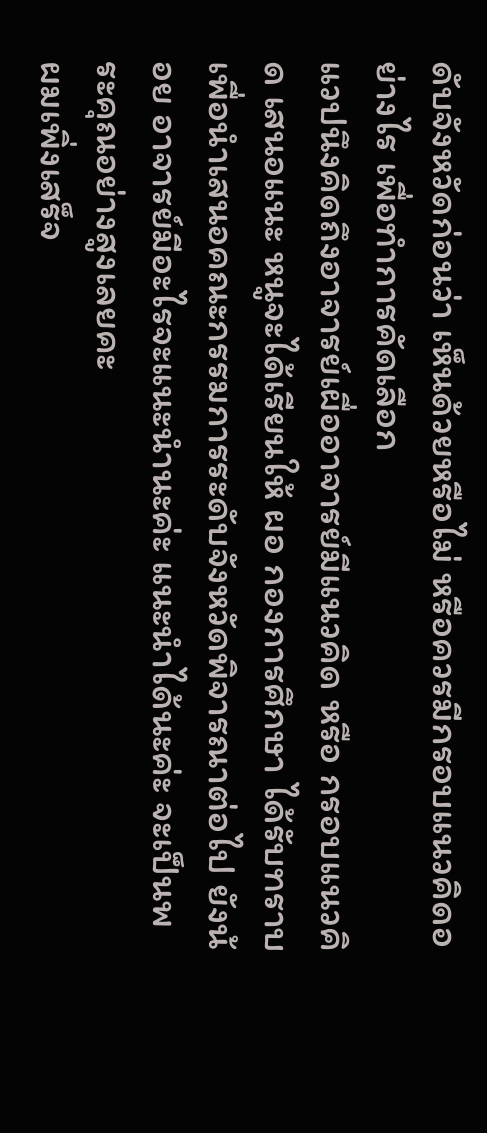ดับจังหวัดก่อนว่า เห็นด้วยหรือไม่ หรือควรมีกรอบแนวคิดอย่างไร เพื่อทำการคัดเลือก
แวปนึงคิดถึงอาจารย์เผื่ออาจารย์มีแนวคิด หรือ กรอบแนวคิด เสนอแนะ หนูจะได้เรียนให้ ผอ กองการศึกษา ได้รับทราบเพื่อนำเสนอคณะกรรมการระดับจังหวัดพิจารณาต่อไป ยังน้อย อาจารย์มีอะไรจะแนะนำนะค่ะ แนะนำได้นะค่ะ จะเป็นพระคุณอย่างสูงเลยคะ
ผมเพิ่งเสร็จ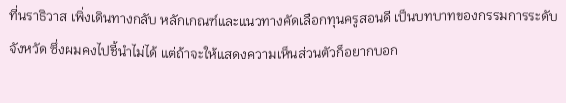ที่นราธิวาส เพิ่งเดินทางกลับ หลักเกณฑ์และแนวทางคัดเลือกทุนครูสอนดี เป็นบทบาทของกรรมการระดับจังหวัด ซึ่งผมคงไปชี้นำไม่ได้ แต่ถ้าจะให้แสดงความเห็นส่วนตัวก็อยากบอก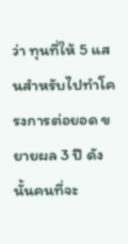ว่า ทุนที่ให้ 5 แสนสำหรับไปทำโครงการต่อยอด ขยายผล 3 ปี ดังนั้นคนที่จะ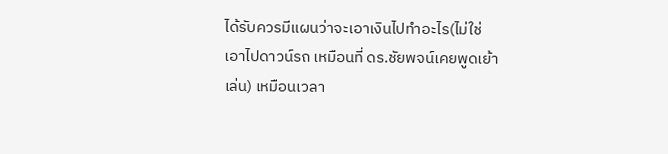ได้รับควรมีแผนว่าจะเอาเงินไปทำอะไร(ไม่ใช่เอาไปดาวน์รถ เหมือนที่ ดร.ชัยพจน์เคยพูดเย้าเล่น) เหมือนเวลา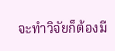จะทำวิจัยก็ต้องมี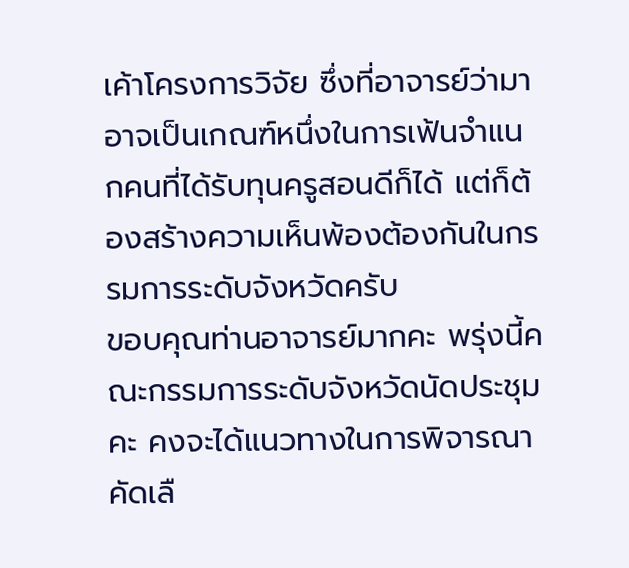เค้าโครงการวิจัย ซึ่งที่อาจารย์ว่ามาอาจเป็นเกณฑ์หนึ่งในการเฟ้นจำแนกคนที่ได้รับทุนครูสอนดีก็ได้ แต่ก็ต้องสร้างความเห็นพ้องต้องกันในกรรมการระดับจังหวัดครับ
ขอบคุณท่านอาจารย์มากคะ พรุ่งนี้คณะกรรมการระดับจังหวัดนัดประชุมคะ คงจะได้แนวทางในการพิจารณาคัดเลื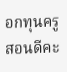อกทุนครูสอนดีคะ